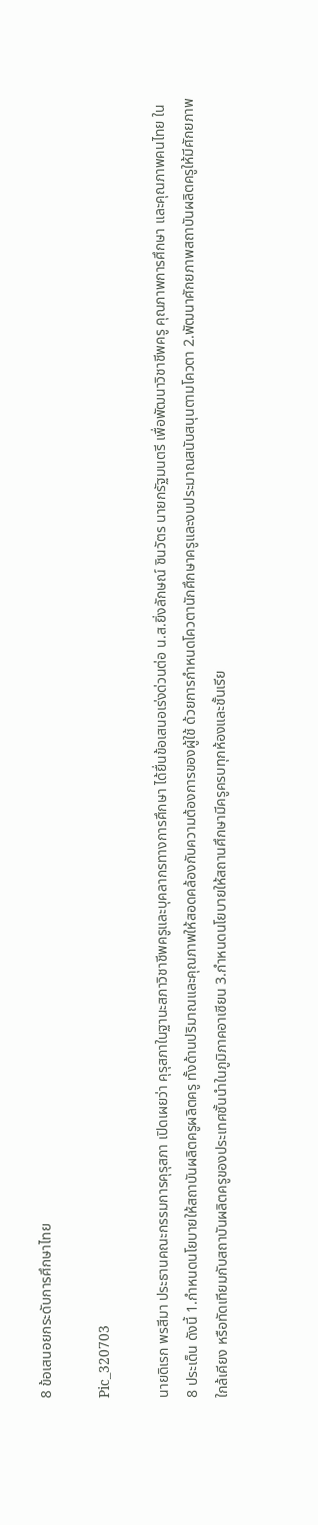8 ข้อเสนอยกระดับการศึกษาไทย

Pic_320703

นายดิเรก พรสีมา ประธานคณะกรรมการคุรุสภา เปิดเผยว่า คุรุสภาในฐานะสภาวิชาชีพครูและบุคลากรทางการศึกษา ได้ยื่นข้อเสนอเร่งด่วนต่อ น.ส.ยิ่งลักษณ์ ชินวัตร นายกรัฐมนตรี เพื่อพัฒนาวิชาชีพครู คุณภาพการศึกษา และคุณภาพคนไทย ใน 8 ประเด็น ดังนี้ 1.กำหนดนโยบายให้สถาบันผลิตครูผลิตครู ทั้งด้านปริมาณและคุณภาพให้สอดคล้องกับความต้องการของผู้ใช้ ด้วยการกำหนดโควตานักศึกษาครูและงบประมาณสนับสนุนตามโควตา 2.พัฒนาศักยภาพสถาบันผลิตครูให้มีศักยภาพใกล้เคียง หรือทัดเทียมกับสถาบันผลิตครูของประเทศชั้นนำในภูมิภาคอาเซียน 3.กำหนดนโยบายให้สถานศึกษามีครูครบทุกห้องและชั้นเรีย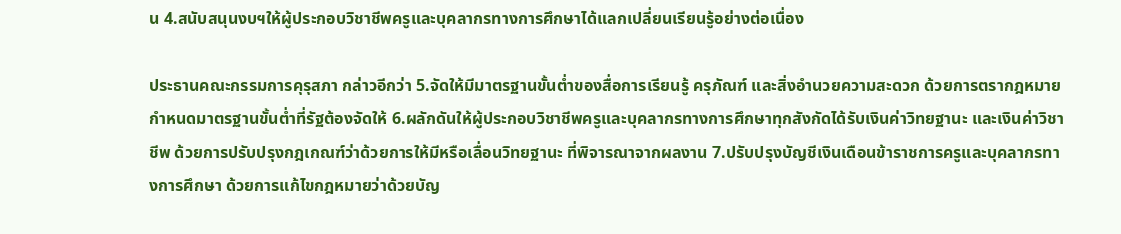น 4.สนับสนุนงบฯให้ผู้ประกอบวิชาชีพครูและบุคลากรทางการศึกษาได้แลกเปลี่ยนเรียนรู้อย่างต่อเนื่อง

ประธานคณะกรรมการคุรุสภา กล่าวอีกว่า 5.จัดให้มีมาตรฐานขั้นต่ำของสื่อการเรียนรู้ ครุภัณฑ์ และสิ่งอำนวยความสะดวก ด้วยการตรากฎหมายกำหนดมาตรฐานขั้นต่ำที่รัฐต้องจัดให้ 6.ผลักดันให้ผู้ประกอบวิชาชีพครูและบุคลากรทางการศึกษาทุกสังกัดได้รับเงินค่าวิทยฐานะ และเงินค่าวิชาชีพ ด้วยการปรับปรุงกฎเกณฑ์ว่าด้วยการให้มีหรือเลื่อนวิทยฐานะ ที่พิจารณาจากผลงาน 7.ปรับปรุงบัญชีเงินเดือนข้าราชการครูและบุคลากรทางการศึกษา ด้วยการแก้ไขกฎหมายว่าด้วยบัญ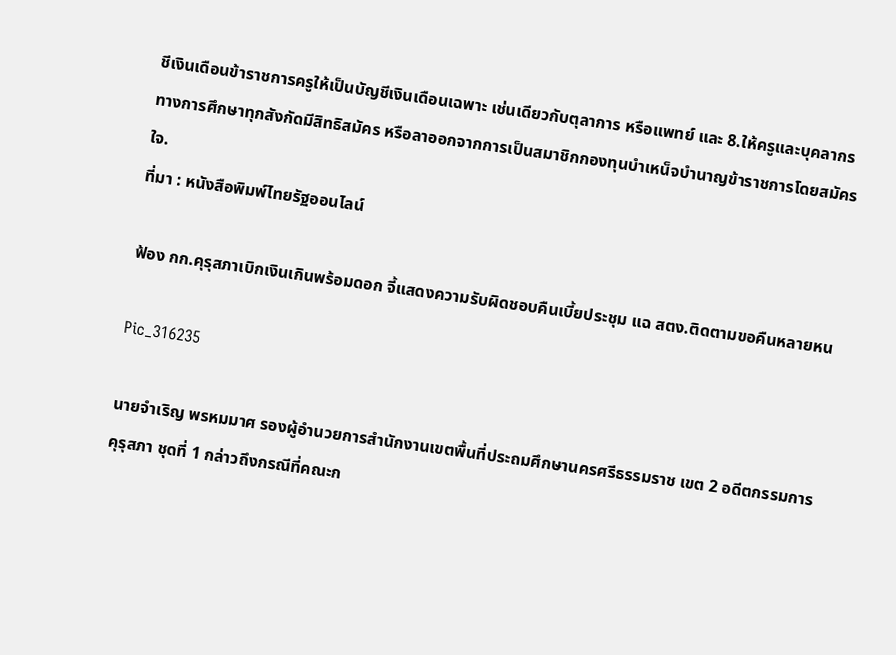ชีเงินเดือนข้าราชการครูให้เป็นบัญชีเงินเดือนเฉพาะ เช่นเดียวกับตุลาการ หรือแพทย์ และ 8.ให้ครูและบุคลากรทางการศึกษาทุกสังกัดมีสิทธิสมัคร หรือลาออกจากการเป็นสมาชิกกองทุนบำเหน็จบำนาญข้าราชการโดยสมัครใจ.
ที่มา : หนังสือพิมพ์ไทยรัฐออนไลน์

ฟ้อง กก.คุรุสภาเบิกเงินเกินพร้อมดอก จี้แสดงความรับผิดชอบคืนเบี้ยประชุม แฉ สตง.ติดตามขอคืนหลายหน

Pic_316235

นายจำเริญ พรหมมาศ รองผู้อำนวยการสำนักงานเขตพื้นที่ประถมศึกษานครศรีธรรมราช เขต 2 อดีตกรรมการคุรุสภา ชุดที่ 1 กล่าวถึงกรณีที่คณะก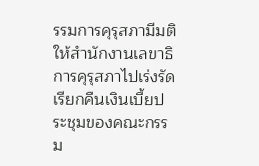รรมการคุรุสภามีมติให้สำนักงานเลขาธิการคุรุสภาไปเร่งรัดเรียกคืนเงินเบี้ยประชุมของคณะกรรม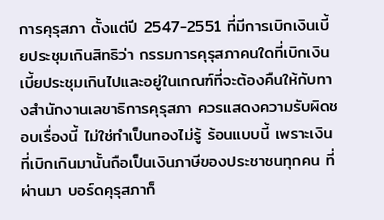การคุรุสภา ตั้งแต่ปี 2547-2551 ที่มีการเบิกเงินเบี้ยประชุมเกินสิทธิว่า กรรมการคุรุสภาคนใดที่เบิกเงินเบี้ยประชุมเกินไปและอยู่ในเกณฑ์ที่จะต้องคืนให้กับทางสำนักงานเลขาธิการคุรุสภา ควรแสดงความรับผิดชอบเรื่องนี้ ไม่ใช่ทำเป็นทองไม่รู้ ร้อนแบบนี้ เพราะเงินที่เบิกเกินมานั้นถือเป็นเงินภาษีของประชาชนทุกคน ที่ผ่านมา บอร์ดคุรุสภาก็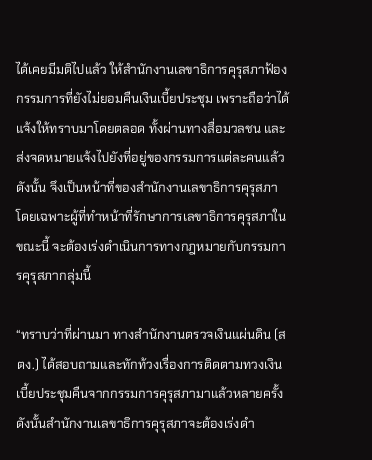ได้เคยมีมติไปแล้ว ให้สำนักงานเลขาธิการคุรุสภาฟ้องกรรมการที่ยังไม่ยอมคืนเงินเบี้ยประชุม เพราะถือว่าได้แจ้งให้ทราบมาโดยตลอด ทั้งผ่านทางสื่อมวลชน และส่งจดหมายแจ้งไปยังที่อยู่ของกรรมการแต่ละคนแล้ว ดังนั้น จึงเป็นหน้าที่ของสำนักงานเลขาธิการคุรุสภา โดยเฉพาะผู้ที่ทำหน้าที่รักษาการเลขาธิการคุรุสภาในขณะนี้ จะต้องเร่งดำเนินการทางกฎหมายกับกรรมการคุรุสภากลุ่มนี้

“ทราบว่าที่ผ่านมา ทางสำนักงานตรวจเงินแผ่นดิน (สตง.) ได้สอบถามและทักท้วงเรื่องการติดตามทวงเงินเบี้ยประชุมคืนจากกรรมการคุรุสภามาแล้วหลายครั้ง ดังนั้นสำนักงานเลขาธิการคุรุสภาจะต้องเร่งดำ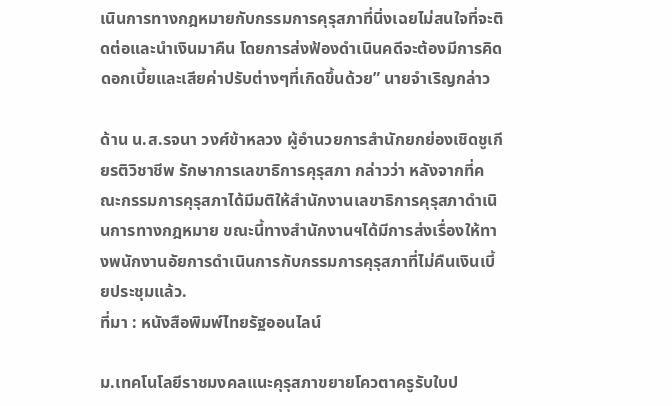เนินการทางกฎหมายกับกรรมการคุรุสภาที่นิ่งเฉยไม่สนใจที่จะติดต่อและนำเงินมาคืน โดยการส่งฟ้องดำเนินคดีจะต้องมีการคิดดอกเบี้ยและเสียค่าปรับต่างๆที่เกิดขึ้นด้วย” นายจำเริญกล่าว

ด้าน น.ส.รจนา วงศ์ข้าหลวง ผู้อำนวยการสำนักยกย่องเชิดชูเกียรติวิชาชีพ รักษาการเลขาธิการคุรุสภา กล่าวว่า หลังจากที่คณะกรรมการคุรุสภาได้มีมติให้สำนักงานเลขาธิการคุรุสภาดำเนินการทางกฎหมาย ขณะนี้ทางสำนักงานฯได้มีการส่งเรื่องให้ทางพนักงานอัยการดำเนินการกับกรรมการคุรุสภาที่ไม่คืนเงินเบี้ยประชุมแล้ว.
ที่มา : หนังสือพิมพ์ไทยรัฐออนไลน์

ม.เทคโนโลยีราชมงคลแนะคุรุสภาขยายโควตาครูรับใบป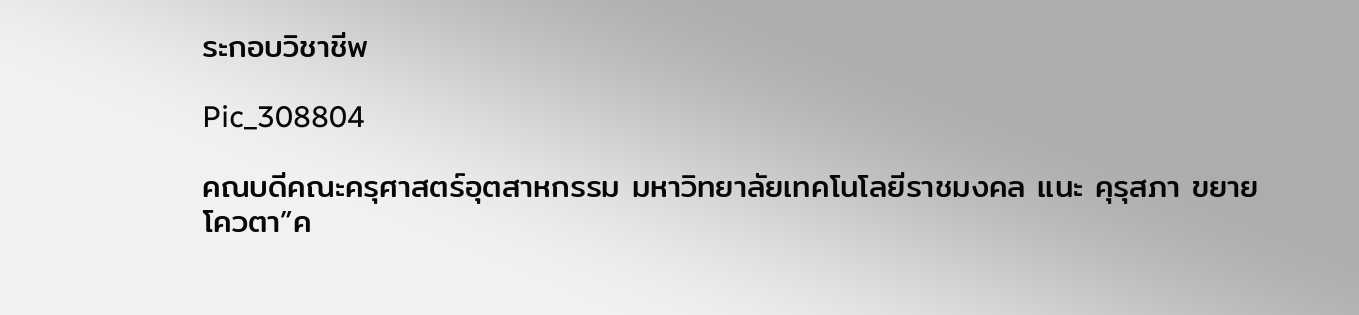ระกอบวิชาชีพ

Pic_308804

คณบดีคณะครุศาสตร์อุตสาหกรรม มหาวิทยาลัยเทคโนโลยีราชมงคล แนะ คุรุสภา ขยายโควตา”ค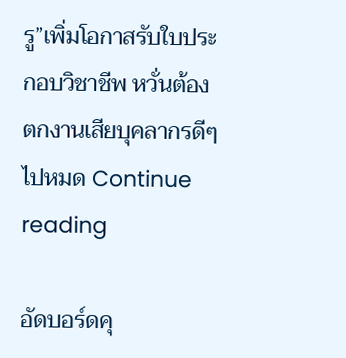รู”เพิ่มโอกาสรับใบประกอบวิชาชีพ หวั่นต้องตกงานเสียบุคลากรดีๆไปหมด Continue reading

อัดบอร์ดคุ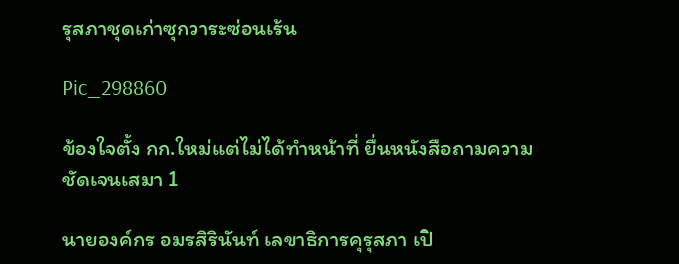รุสภาชุดเก่าซุกวาระซ่อนเร้น

Pic_298860

ข้องใจตั้ง กก.ใหม่แต่ไม่ได้ทำหน้าที่ ยื่นหนังสือถามความชัดเจนเสมา 1

นายองค์กร อมรสิรินันท์ เลขาธิการคุรุสภา เปิ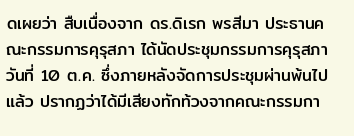ดเผยว่า สืบเนื่องจาก ดร.ดิเรก พรสีมา ประธานคณะกรรมการคุรุสภา ได้นัดประชุมกรรมการคุรุสภา วันที่ 10 ต.ค. ซึ่งภายหลังจัดการประชุมผ่านพ้นไปแล้ว ปรากฏว่าได้มีเสียงทักท้วงจากคณะกรรมกา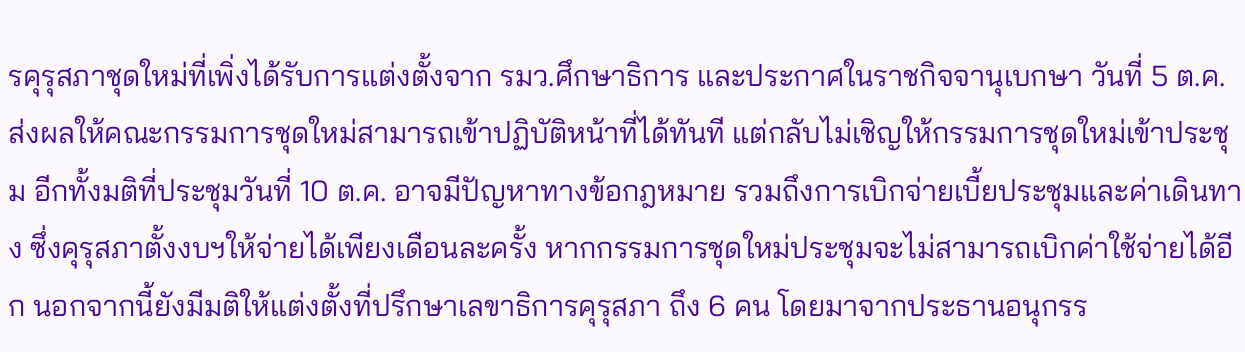รคุรุสภาชุดใหม่ที่เพิ่งได้รับการแต่งตั้งจาก รมว.ศึกษาธิการ และประกาศในราชกิจจานุเบกษา วันที่ 5 ต.ค. ส่งผลให้คณะกรรมการชุดใหม่สามารถเข้าปฏิบัติหน้าที่ได้ทันที แต่กลับไม่เชิญให้กรรมการชุดใหม่เข้าประชุม อีกทั้งมติที่ประชุมวันที่ 10 ต.ค. อาจมีปัญหาทางข้อกฎหมาย รวมถึงการเบิกจ่ายเบี้ยประชุมและค่าเดินทาง ซึ่งคุรุสภาตั้งงบฯให้จ่ายได้เพียงเดือนละครั้ง หากกรรมการชุดใหม่ประชุมจะไม่สามารถเบิกค่าใช้จ่ายได้อีก นอกจากนี้ยังมีมติให้แต่งตั้งที่ปรึกษาเลขาธิการคุรุสภา ถึง 6 คน โดยมาจากประธานอนุกรร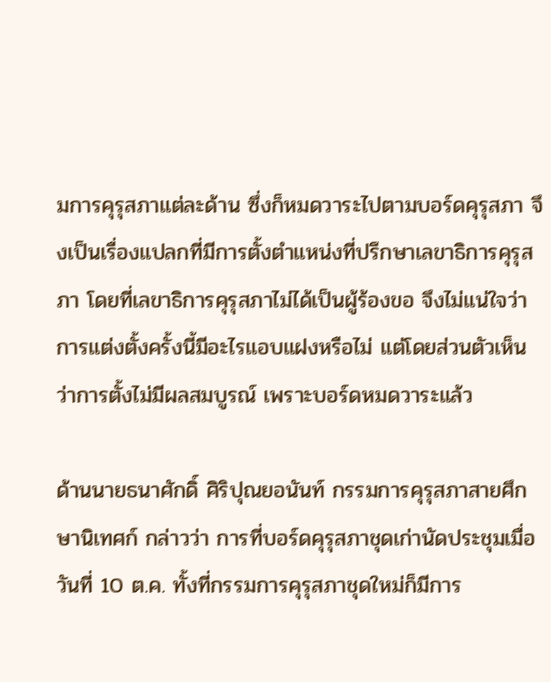มการคุรุสภาแต่ละด้าน ซึ่งก็หมดวาระไปตามบอร์ดคุรุสภา จึงเป็นเรื่องแปลกที่มีการตั้งตำแหน่งที่ปรึกษาเลขาธิการคุรุสภา โดยที่เลขาธิการคุรุสภาไม่ได้เป็นผู้ร้องขอ จึงไม่แน่ใจว่าการแต่งตั้งครั้งนี้มีอะไรแอบแฝงหรือไม่ แต่โดยส่วนตัวเห็นว่าการตั้งไม่มีผลสมบูรณ์ เพราะบอร์ดหมดวาระแล้ว

ด้านนายธนาศักดิ์ ศิริปุณยอนันท์ กรรมการคุรุสภาสายศึกษานิเทศก์ กล่าวว่า การที่บอร์ดคุรุสภาชุดเก่านัดประชุมเมื่อวันที่ 10 ต.ค. ทั้งที่กรรมการคุรุสภาชุดใหม่ก็มีการ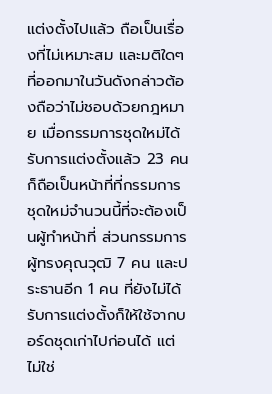แต่งตั้งไปแล้ว ถือเป็นเรื่องที่ไม่เหมาะสม และมติใดๆที่ออกมาในวันดังกล่าวต้องถือว่าไม่ชอบด้วยกฎหมาย เมื่อกรรมการชุดใหม่ได้รับการแต่งตั้งแล้ว 23 คน ก็ถือเป็นหน้าที่ที่กรรมการชุดใหม่จำนวนนี้ที่จะต้องเป็นผู้ทำหน้าที่ ส่วนกรรมการผู้ทรงคุณวุฒิ 7 คน และประธานอีก 1 คน ที่ยังไม่ได้รับการแต่งตั้งก็ให้ใช้จากบอร์ดชุดเก่าไปก่อนได้ แต่ไม่ใช่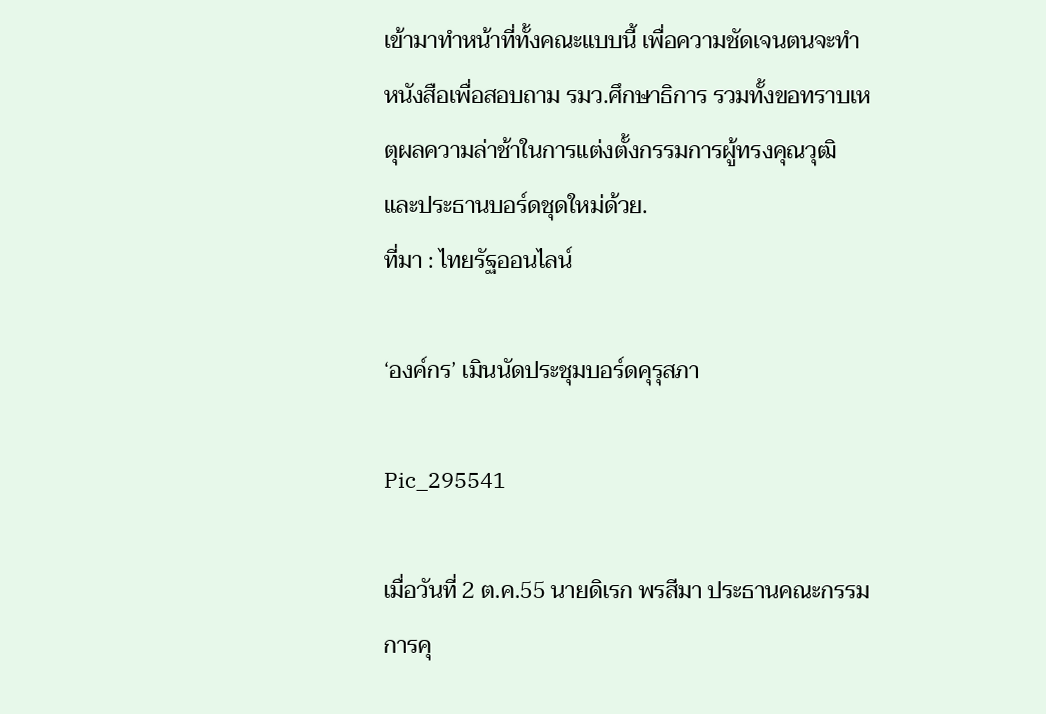เข้ามาทำหน้าที่ทั้งคณะแบบนี้ เพื่อความชัดเจนตนจะทำหนังสือเพื่อสอบถาม รมว.ศึกษาธิการ รวมทั้งขอทราบเหตุผลความล่าช้าในการแต่งตั้งกรรมการผู้ทรงคุณวุฒิ และประธานบอร์ดชุดใหม่ด้วย.
ที่มา : ไทยรัฐออนไลน์

‘องค์กร’ เมินนัดประชุมบอร์ดคุรุสภา

Pic_295541

เมื่อวันที่ 2 ต.ค.55 นายดิเรก พรสีมา ประธานคณะกรรมการคุ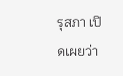รุสภา เปิดเผยว่า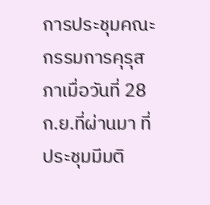การประชุมคณะกรรมการคุรุสภาเมื่อวันที่ 28 ก.ย.ที่ผ่านมา ที่ประชุมมีมติ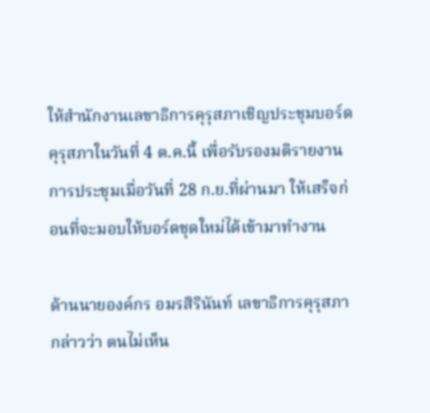ให้สำนักงานเลขาธิการคุรุสภาเชิญประชุมบอร์ดคุรุสภาในวันที่ 4 ต.ค.นี้ เพื่อรับรองมติรายงานการประชุมเมื่อวันที่ 28 ก.ย.ที่ผ่านมา ให้เสร็จก่อนที่จะมอบให้บอร์ดชุดใหม่ได้เข้ามาทำงาน

ด้านนายองค์กร อมรสิรินันท์ เลขาธิการคุรุสภา กล่าวว่า ตนไม่เห็น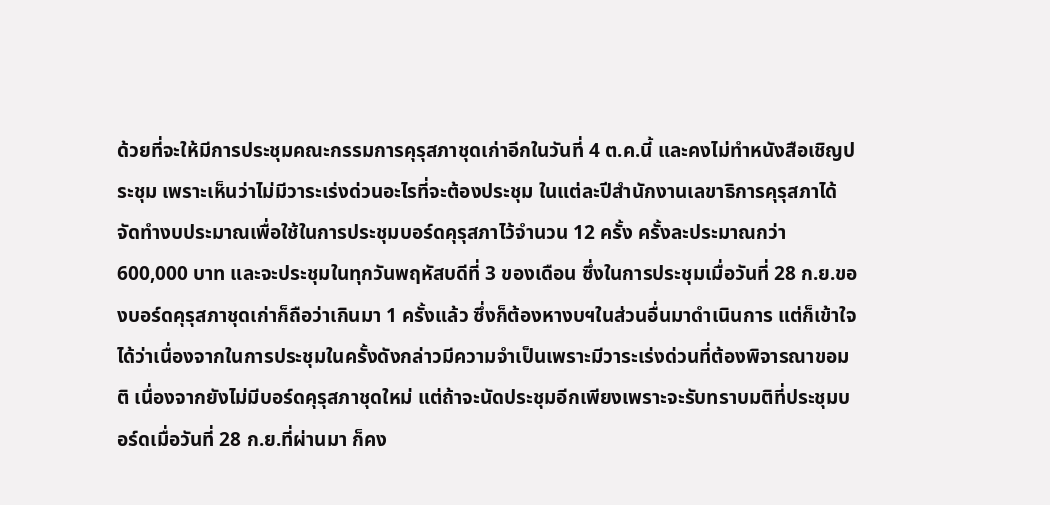ด้วยที่จะให้มีการประชุมคณะกรรมการคุรุสภาชุดเก่าอีกในวันที่ 4 ต.ค.นี้ และคงไม่ทำหนังสือเชิญประชุม เพราะเห็นว่าไม่มีวาระเร่งด่วนอะไรที่จะต้องประชุม ในแต่ละปีสำนักงานเลขาธิการคุรุสภาได้จัดทำงบประมาณเพื่อใช้ในการประชุมบอร์ดคุรุสภาไว้จำนวน 12 ครั้ง ครั้งละประมาณกว่า 600,000 บาท และจะประชุมในทุกวันพฤหัสบดีที่ 3 ของเดือน ซึ่งในการประชุมเมื่อวันที่ 28 ก.ย.ของบอร์ดคุรุสภาชุดเก่าก็ถือว่าเกินมา 1 ครั้งแล้ว ซึ่งก็ต้องหางบฯในส่วนอื่นมาดำเนินการ แต่ก็เข้าใจได้ว่าเนื่องจากในการประชุมในครั้งดังกล่าวมีความจำเป็นเพราะมีวาระเร่งด่วนที่ต้องพิจารณาขอมติ เนื่องจากยังไม่มีบอร์ดคุรุสภาชุดใหม่ แต่ถ้าจะนัดประชุมอีกเพียงเพราะจะรับทราบมติที่ประชุมบอร์ดเมื่อวันที่ 28 ก.ย.ที่ผ่านมา ก็คง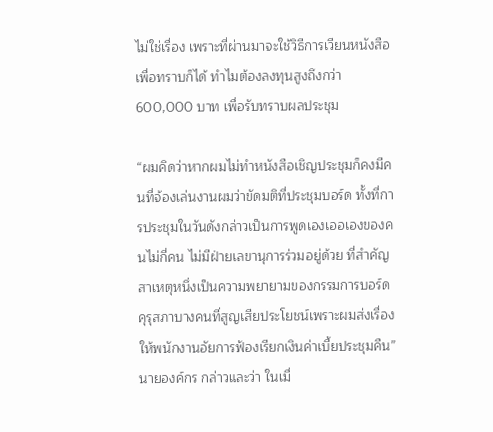ไม่ใช่เรื่อง เพราะที่ผ่านมาจะใช้วิธีการเวียนหนังสือเพื่อทราบก็ได้ ทำไมต้องลงทุนสูงถึงกว่า 600,000 บาท เพื่อรับทราบผลประชุม

“ผมคิดว่าหากผมไม่ทำหนังสือเชิญประชุมก็คงมีคนที่จ้องเล่นงานผมว่าขัดมติที่ประชุมบอร์ด ทั้งที่การประชุมในวันดังกล่าวเป็นการพูดเองเออเองของคนไม่กี่คน ไม่มีฝ่ายเลขานุการร่วมอยู่ด้วย ที่สำคัญสาเหตุหนึ่งเป็นความพยายามของกรรมการบอร์ดคุรุสภาบางคนที่สูญเสียประโยชน์เพราะผมส่งเรื่องให้พนักงานอัยการฟ้องเรียกเงินค่าเบี้ยประชุมคืน” นายองค์กร กล่าวและว่า ในเมื่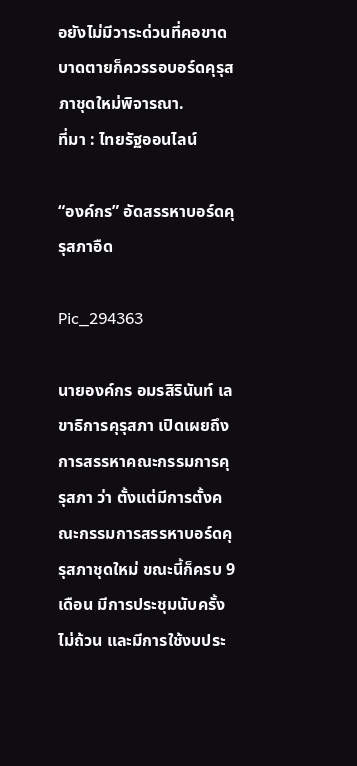อยังไม่มีวาระด่วนที่คอขาดบาดตายก็ควรรอบอร์ดคุรุสภาชุดใหม่พิจารณา.
ที่มา : ไทยรัฐออนไลน์

“องค์กร” อัดสรรหาบอร์ดคุรุสภาอืด

Pic_294363

นายองค์กร อมรสิรินันท์ เลขาธิการคุรุสภา เปิดเผยถึงการสรรหาคณะกรรมการคุรุสภา ว่า ตั้งแต่มีการตั้งคณะกรรมการสรรหาบอร์ดคุรุสภาชุดใหม่ ขณะนี้ก็ครบ 9 เดือน มีการประชุมนับครั้งไม่ถ้วน และมีการใช้งบประ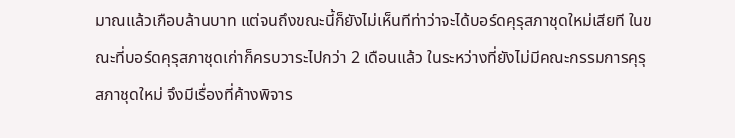มาณแล้วเกือบล้านบาท แต่จนถึงขณะนี้ก็ยังไม่เห็นทีท่าว่าจะได้บอร์ดคุรุสภาชุดใหม่เสียที ในขณะที่บอร์ดคุรุสภาชุดเก่าก็ครบวาระไปกว่า 2 เดือนแล้ว ในระหว่างที่ยังไม่มีคณะกรรมการคุรุสภาชุดใหม่ จึงมีเรื่องที่ค้างพิจาร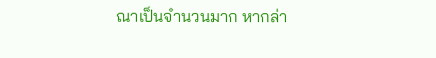ณาเป็นจำนวนมาก หากล่า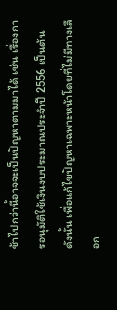ช้าไปกว่านี้อาจจะเป็นปัญหาตามมาได้ เช่น เรื่องการอนุมัติใช้เงินงบประมาณประจำปี 2556 เป็นต้น ดังนั้น เพื่อแก้ไขปัญหาเฉพาะหน้าโดยที่ไม่มีทางเลือก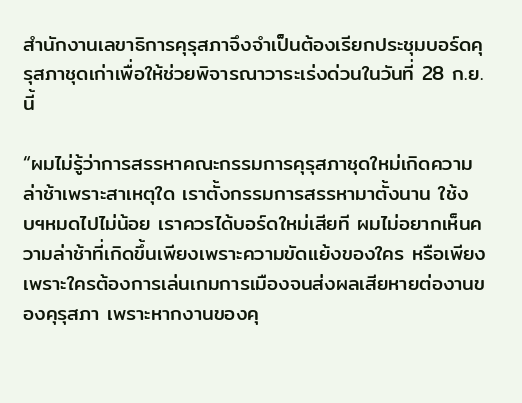สำนักงานเลขาธิการคุรุสภาจึงจำเป็นต้องเรียกประชุมบอร์ดคุรุสภาชุดเก่าเพื่อให้ช่วยพิจารณาวาระเร่งด่วนในวันที่ 28 ก.ย.นี้

“ผมไม่รู้ว่าการสรรหาคณะกรรมการคุรุสภาชุดใหม่เกิดความล่าช้าเพราะสาเหตุใด เราตั้งกรรมการสรรหามาตั้งนาน ใช้งบฯหมดไปไม่น้อย เราควรได้บอร์ดใหม่เสียที ผมไม่อยากเห็นความล่าช้าที่เกิดขึ้นเพียงเพราะความขัดแย้งของใคร หรือเพียงเพราะใครต้องการเล่นเกมการเมืองจนส่งผลเสียหายต่องานของคุรุสภา เพราะหากงานของคุ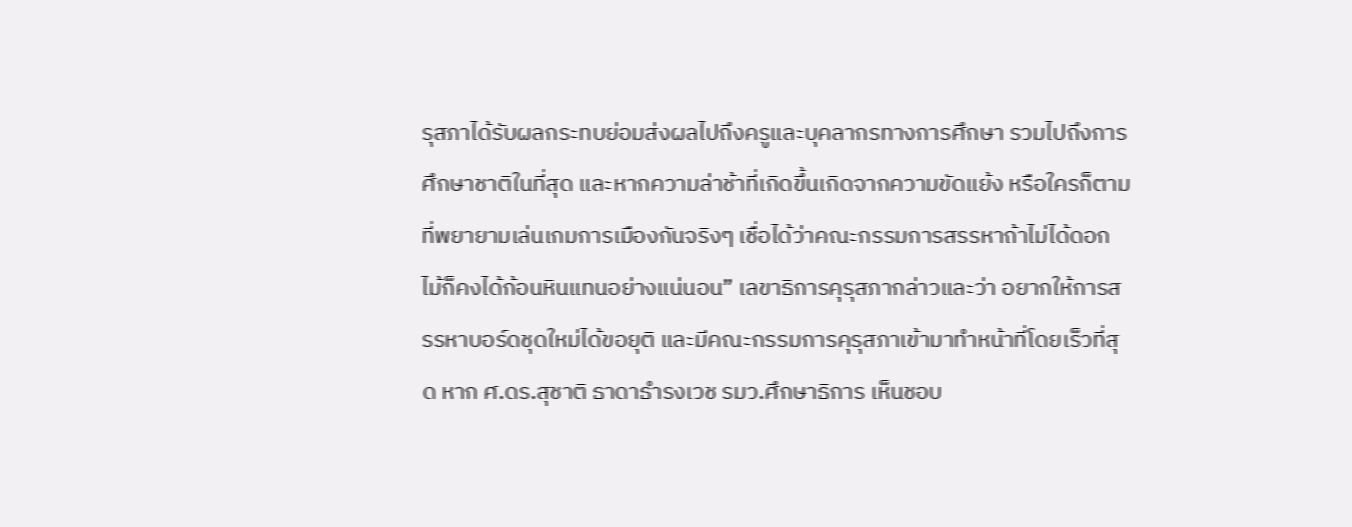รุสภาได้รับผลกระทบย่อมส่งผลไปถึงครูและบุคลากรทางการศึกษา รวมไปถึงการศึกษาชาติในที่สุด และหากความล่าช้าที่เกิดขึ้นเกิดจากความขัดแย้ง หรือใครก็ตามที่พยายามเล่นเกมการเมืองกันจริงๆ เชื่อได้ว่าคณะกรรมการสรรหาถ้าไม่ได้ดอกไม้ก็คงได้ก้อนหินแทนอย่างแน่นอน” เลขาธิการคุรุสภากล่าวและว่า อยากให้การสรรหาบอร์ดชุดใหม่ได้ขอยุติ และมีคณะกรรมการคุรุสภาเข้ามาทำหน้าที่โดยเร็วที่สุด หาก ศ.ดร.สุชาติ ธาดาธำรงเวช รมว.ศึกษาธิการ เห็นชอบ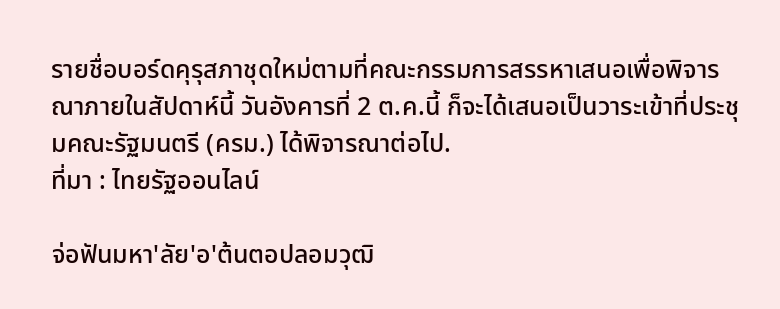รายชื่อบอร์ดคุรุสภาชุดใหม่ตามที่คณะกรรมการสรรหาเสนอเพื่อพิจารณาภายในสัปดาห์นี้ วันอังคารที่ 2 ต.ค.นี้ ก็จะได้เสนอเป็นวาระเข้าที่ประชุมคณะรัฐมนตรี (ครม.) ได้พิจารณาต่อไป.
ที่มา : ไทยรัฐออนไลน์

จ่อฟันมหา'ลัย'อ'ต้นตอปลอมวุฒิ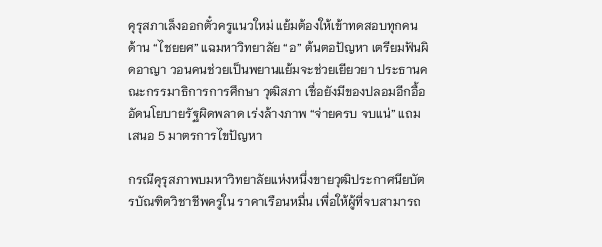คุรุสภาเล็งออกตั๋วครูแนวใหม่ แย้มต้องให้เข้าทดสอบทุกคน ด้าน “ไชยยศ” แฉมหาวิทยาลัย “อ” ต้นตอปัญหา เตรียมฟันผิดอาญา วอนคนช่วยเป็นพยานแย้มจะช่วยเยียวยา ประธานคณะกรรมาธิการการศึกษา วุฒิสภา เชื่อยังมีของปลอมอีกอื้อ อัดนโยบายรัฐผิดพลาด เร่งล้างภาพ “จ่ายครบ จบแน่” แถมเสนอ 5 มาตรการไขปัญหา

กรณีคุรุสภาพบมหาวิทยาลัยแห่งหนึ่งขายวุฒิประกาศนียบัตรบัณฑิตวิชาชีพครูใน ราคาเรือนหมื่น เพื่อให้ผู้ที่จบสามารถ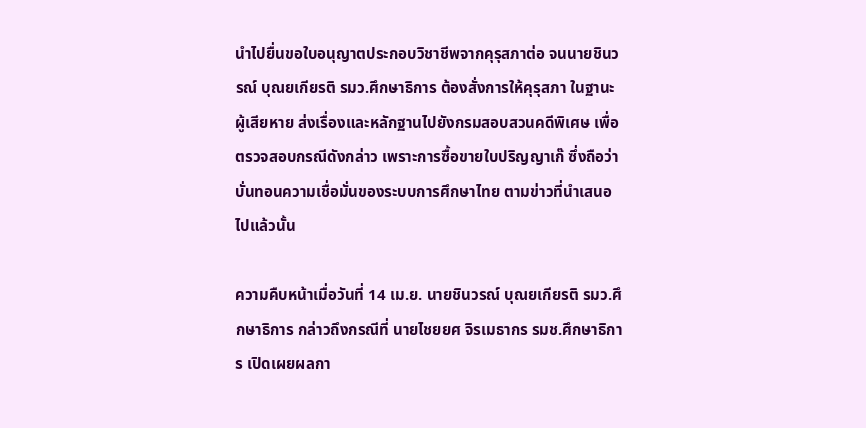นำไปยื่นขอใบอนุญาตประกอบวิชาชีพจากคุรุสภาต่อ จนนายชินวรณ์ บุณยเกียรติ รมว.ศึกษาธิการ ต้องสั่งการให้คุรุสภา ในฐานะผู้เสียหาย ส่งเรื่องและหลักฐานไปยังกรมสอบสวนคดีพิเศษ เพื่อตรวจสอบกรณีดังกล่าว เพราะการซื้อขายใบปริญญาเก๊ ซึ่งถือว่าบั่นทอนความเชื่อมั่นของระบบการศึกษาไทย ตามข่าวที่นำเสนอไปแล้วนั้น

ความคืบหน้าเมื่อวันที่ 14 เม.ย. นายชินวรณ์ บุณยเกียรติ รมว.ศึกษาธิการ กล่าวถึงกรณีที่ นายไชยยศ จิรเมธากร รมช.ศึกษาธิการ เปิดเผยผลกา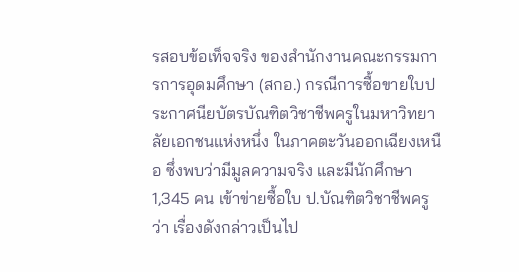รสอบข้อเท็จจริง ของสำนักงานคณะกรรมการการอุดมศึกษา (สกอ.) กรณีการซื้อขายใบประกาศนียบัตรบัณฑิตวิชาชีพครูในมหาวิทยาลัยเอกชนแห่งหนึ่ง ในภาคตะวันออกเฉียงเหนือ ซึ่งพบว่ามีมูลความจริง และมีนักศึกษา 1,345 คน เข้าข่ายซื้อใบ ป.บัณฑิตวิชาชีพครู ว่า เรื่องดังกล่าวเป็นไป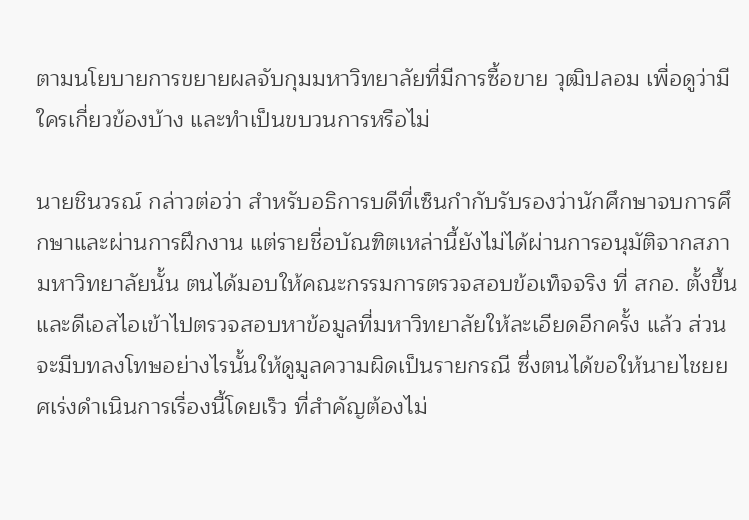ตามนโยบายการขยายผลจับกุมมหาวิทยาลัยที่มีการซื้อขาย วุฒิปลอม เพื่อดูว่ามีใครเกี่ยวข้องบ้าง และทำเป็นขบวนการหรือไม่

นายชินวรณ์ กล่าวต่อว่า สำหรับอธิการบดีที่เซ็นกำกับรับรองว่านักศึกษาจบการศึกษาและผ่านการฝึกงาน แต่รายชื่อบัณฑิตเหล่านี้ยังไม่ได้ผ่านการอนุมัติจากสภามหาวิทยาลัยนั้น ตนได้มอบให้คณะกรรมการตรวจสอบข้อเท็จจริง ที่ สกอ. ตั้งขึ้นและดีเอสไอเข้าไปตรวจสอบหาข้อมูลที่มหาวิทยาลัยให้ละเอียดอีกครั้ง แล้ว ส่วนจะมีบทลงโทษอย่างไรนั้นให้ดูมูลความผิดเป็นรายกรณี ซึ่งตนได้ขอให้นายไชยยศเร่งดำเนินการเรื่องนี้โดยเร็ว ที่สำคัญต้องไม่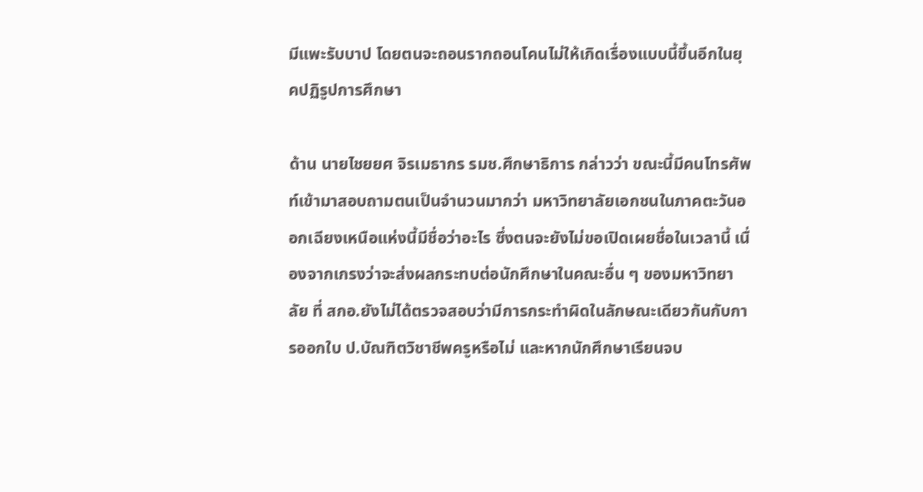มีแพะรับบาป โดยตนจะถอนรากถอนโคนไม่ให้เกิดเรื่องแบบนี้ขึ้นอีกในยุคปฏิรูปการศึกษา

ด้าน นายไชยยศ จิรเมธากร รมช.ศึกษาธิการ กล่าวว่า ขณะนี้มีคนโทรศัพท์เข้ามาสอบถามตนเป็นจำนวนมากว่า มหาวิทยาลัยเอกชนในภาคตะวันออกเฉียงเหนือแห่งนี้มีชื่อว่าอะไร ซึ่งตนจะยังไม่ขอเปิดเผยชื่อในเวลานี้ เนื่องจากเกรงว่าจะส่งผลกระทบต่อนักศึกษาในคณะอื่น ๆ ของมหาวิทยาลัย ที่ สกอ.ยังไม่ได้ตรวจสอบว่ามีการกระทำผิดในลักษณะเดียวกันกับการออกใบ ป.บัณฑิตวิชาชีพครูหรือไม่ และหากนักศึกษาเรียนจบ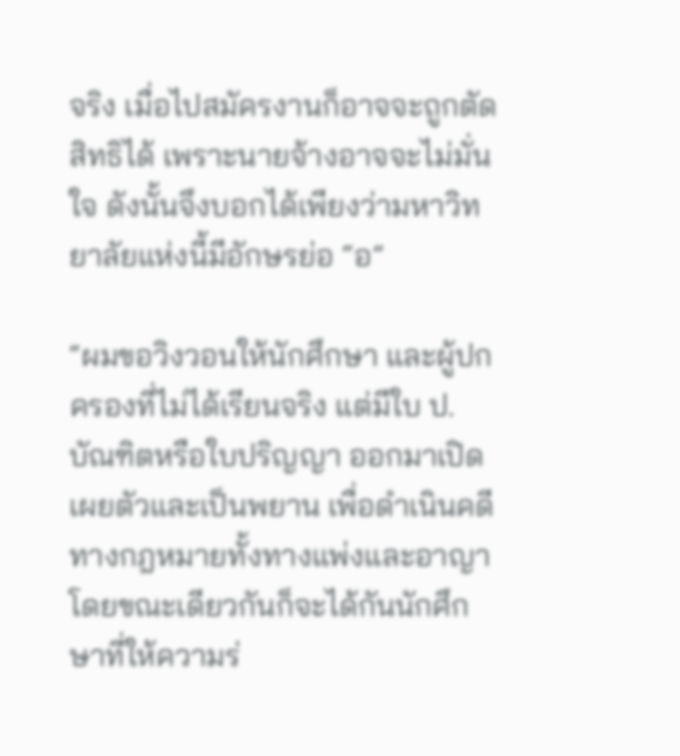จริง เมื่อไปสมัครงานก็อาจจะถูกตัดสิทธิได้ เพราะนายจ้างอาจจะไม่มั่นใจ ดังนั้นจึงบอกได้เพียงว่ามหาวิทยาลัยแห่งนี้มีอักษรย่อ “อ”

“ผมขอวิงวอนให้นักศึกษา และผู้ปกครองที่ไม่ได้เรียนจริง แต่มีใบ ป.บัณฑิตหรือใบปริญญา ออกมาเปิดเผยตัวและเป็นพยาน เพื่อดำเนินคดีทางกฎหมายทั้งทางแพ่งและอาญา โดยขณะเดียวกันก็จะได้กันนักศึกษาที่ให้ความร่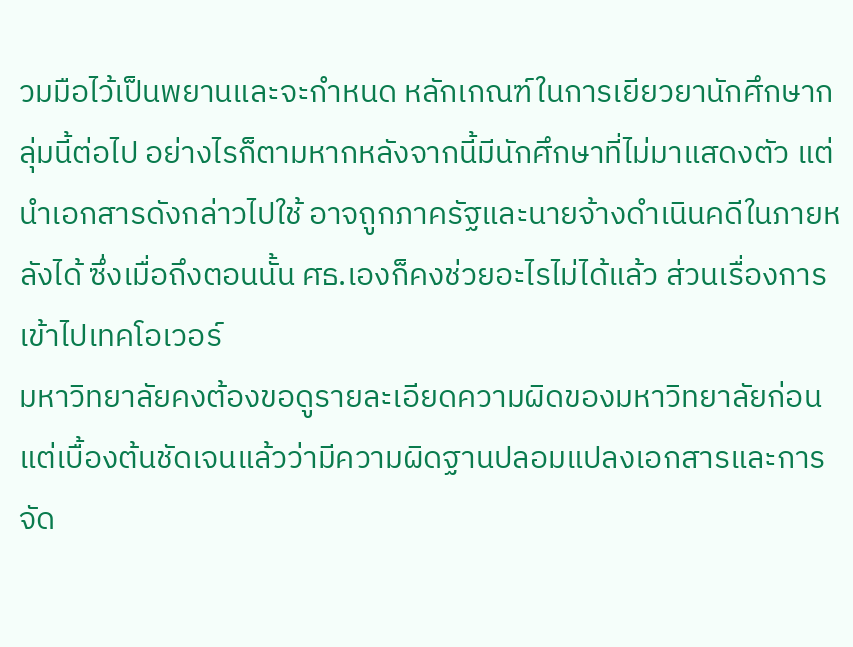วมมือไว้เป็นพยานและจะกำหนด หลักเกณฑ์ในการเยียวยานักศึกษากลุ่มนี้ต่อไป อย่างไรก็ตามหากหลังจากนี้มีนักศึกษาที่ไม่มาแสดงตัว แต่นำเอกสารดังกล่าวไปใช้ อาจถูกภาครัฐและนายจ้างดำเนินคดีในภายหลังได้ ซึ่งเมื่อถึงตอนนั้น ศธ.เองก็คงช่วยอะไรไม่ได้แล้ว ส่วนเรื่องการเข้าไปเทคโอเวอร์
มหาวิทยาลัยคงต้องขอดูรายละเอียดความผิดของมหาวิทยาลัยก่อน แต่เบื้องต้นชัดเจนแล้วว่ามีความผิดฐานปลอมแปลงเอกสารและการจัด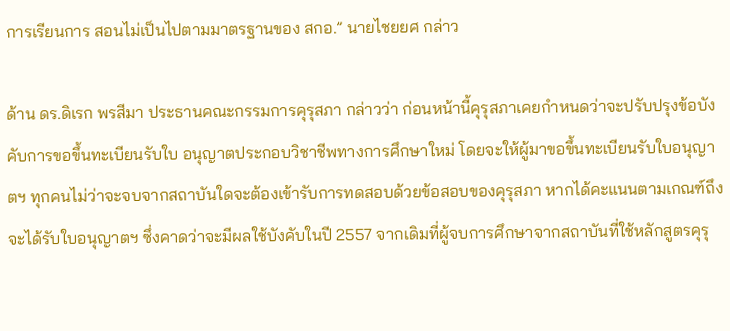การเรียนการ สอนไม่เป็นไปตามมาตรฐานของ สกอ.” นายไชยยศ กล่าว

ด้าน ดร.ดิเรก พรสีมา ประธานคณะกรรมการคุรุสภา กล่าวว่า ก่อนหน้านี้คุรุสภาเคยกำหนดว่าจะปรับปรุงข้อบังคับการขอขึ้นทะเบียนรับใบ อนุญาตประกอบวิชาชีพทางการศึกษาใหม่ โดยจะให้ผู้มาขอขึ้นทะเบียนรับใบอนุญาตฯ ทุกคนไม่ว่าจะจบจากสถาบันใดจะต้องเข้ารับการทดสอบด้วยข้อสอบของคุรุสภา หากได้คะแนนตามเกณฑ์ถึงจะได้รับใบอนุญาตฯ ซึ่งคาดว่าจะมีผลใช้บังคับในปี 2557 จากเดิมที่ผู้จบการศึกษาจากสถาบันที่ใช้หลักสูตรคุรุ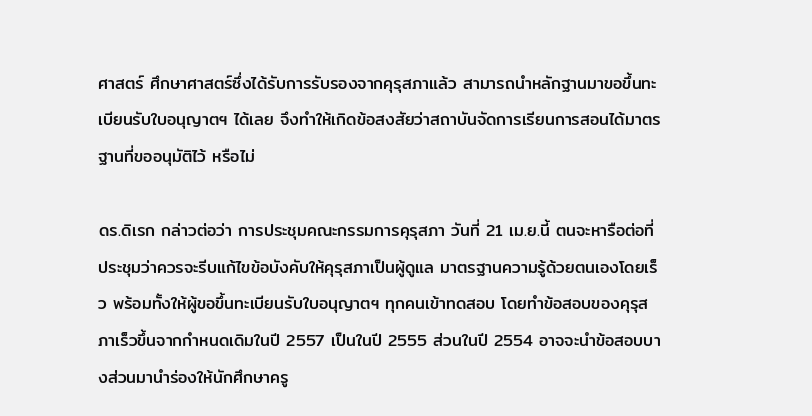ศาสตร์ ศึกษาศาสตร์ซึ่งได้รับการรับรองจากคุรุสภาแล้ว สามารถนำหลักฐานมาขอขึ้นทะเบียนรับใบอนุญาตฯ ได้เลย จึงทำให้เกิดข้อสงสัยว่าสถาบันจัดการเรียนการสอนได้มาตรฐานที่ขออนุมัติไว้ หรือไม่

ดร.ดิเรก กล่าวต่อว่า การประชุมคณะกรรมการคุรุสภา วันที่ 21 เม.ย.นี้ ตนจะหารือต่อที่ประชุมว่าควรจะรีบแก้ไขข้อบังคับให้คุรุสภาเป็นผู้ดูแล มาตรฐานความรู้ด้วยตนเองโดยเร็ว พร้อมทั้งให้ผู้ขอขึ้นทะเบียนรับใบอนุญาตฯ ทุกคนเข้าทดสอบ โดยทำข้อสอบของคุรุสภาเร็วขึ้นจากกำหนดเดิมในปี 2557 เป็นในปี 2555 ส่วนในปี 2554 อาจจะนำข้อสอบบางส่วนมานำร่องให้นักศึกษาครู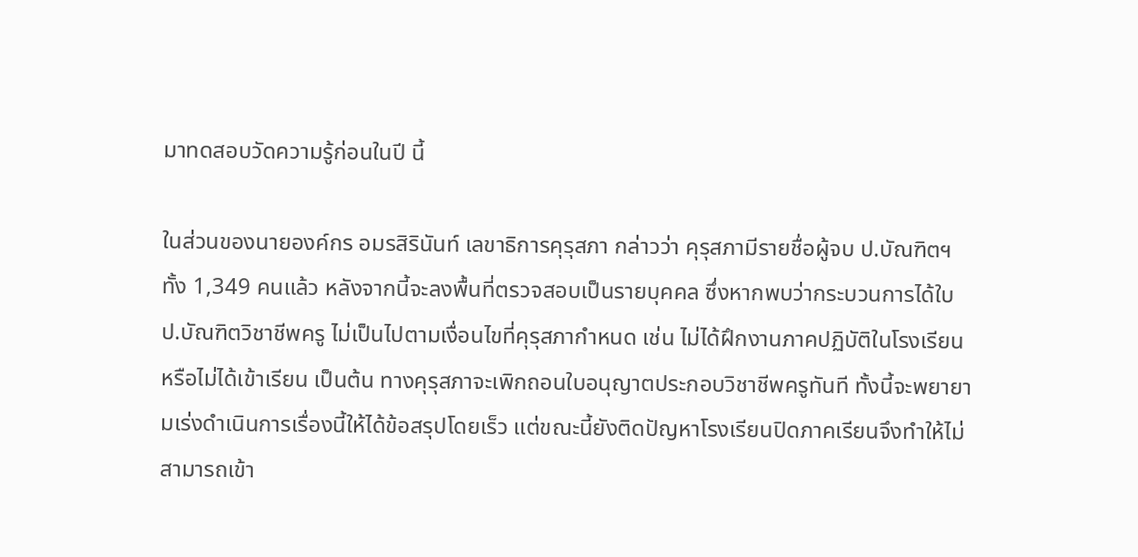มาทดสอบวัดความรู้ก่อนในปี นี้

ในส่วนของนายองค์กร อมรสิรินันท์ เลขาธิการคุรุสภา กล่าวว่า คุรุสภามีรายชื่อผู้จบ ป.บัณฑิตฯ ทั้ง 1,349 คนแล้ว หลังจากนี้จะลงพื้นที่ตรวจสอบเป็นรายบุคคล ซึ่งหากพบว่ากระบวนการได้ใบ ป.บัณฑิตวิชาชีพครู ไม่เป็นไปตามเงื่อนไขที่คุรุสภากำหนด เช่น ไม่ได้ฝึกงานภาคปฏิบัติในโรงเรียน หรือไม่ได้เข้าเรียน เป็นต้น ทางคุรุสภาจะเพิกถอนใบอนุญาตประกอบวิชาชีพครูทันที ทั้งนี้จะพยายามเร่งดำเนินการเรื่องนี้ให้ได้ข้อสรุปโดยเร็ว แต่ขณะนี้ยังติดปัญหาโรงเรียนปิดภาคเรียนจึงทำให้ไม่สามารถเข้า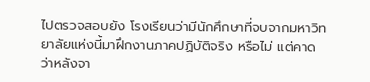ไปตรวจสอบยัง โรงเรียนว่ามีนักศึกษาที่จบจากมหาวิทยาลัยแห่งนี้มาฝึกงานภาคปฏิบัติจริง หรือไม่ แต่คาดว่าหลังจา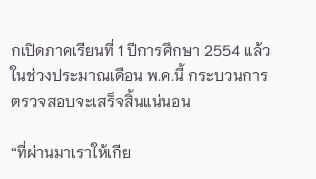กเปิดภาคเรียนที่ 1 ปีการศึกษา 2554 แล้วในช่วงประมาณเดือน พ.ค.นี้ กระบวนการตรวจสอบจะเสร็จสิ้นแน่นอน

“ที่ผ่านมาเราให้เกีย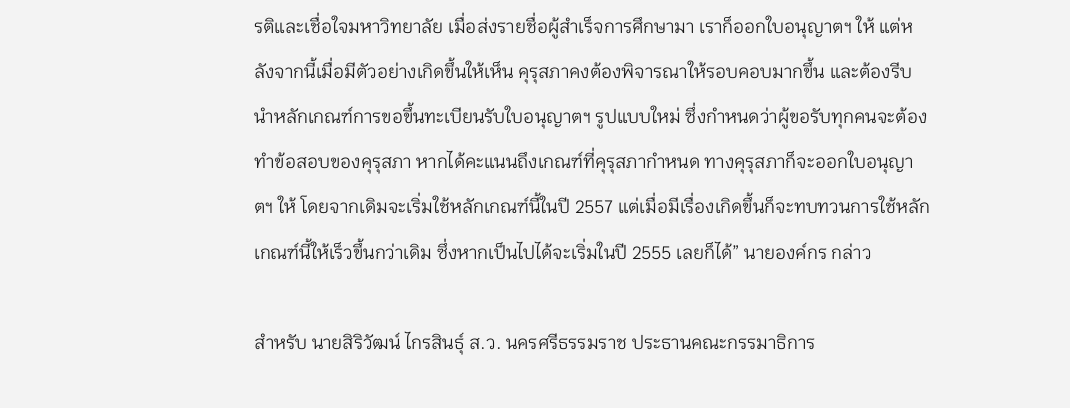รติและเชื่อใจมหาวิทยาลัย เมื่อส่งรายชื่อผู้สำเร็จการศึกษามา เราก็ออกใบอนุญาตฯ ให้ แต่หลังจากนี้เมื่อมีตัวอย่างเกิดขึ้นให้เห็น คุรุสภาคงต้องพิจารณาให้รอบคอบมากขึ้น และต้องรีบนำหลักเกณฑ์การขอขึ้นทะเบียนรับใบอนุญาตฯ รูปแบบใหม่ ซึ่งกำหนดว่าผู้ขอรับทุกคนจะต้องทำข้อสอบของคุรุสภา หากได้คะแนนถึงเกณฑ์ที่คุรุสภากำหนด ทางคุรุสภาก็จะออกใบอนุญาตฯ ให้ โดยจากเดิมจะเริ่มใช้หลักเกณฑ์นี้ในปี 2557 แต่เมื่อมีเรื่องเกิดขึ้นก็จะทบทวนการใช้หลักเกณฑ์นี้ให้เร็วขึ้นกว่าเดิม ซึ่งหากเป็นไปได้จะเริ่มในปี 2555 เลยก็ได้” นายองค์กร กล่าว

สำหรับ นายสิริวัฒน์ ไกรสินธุ์ ส.ว. นครศรีธรรมราช ประธานคณะกรรมาธิการ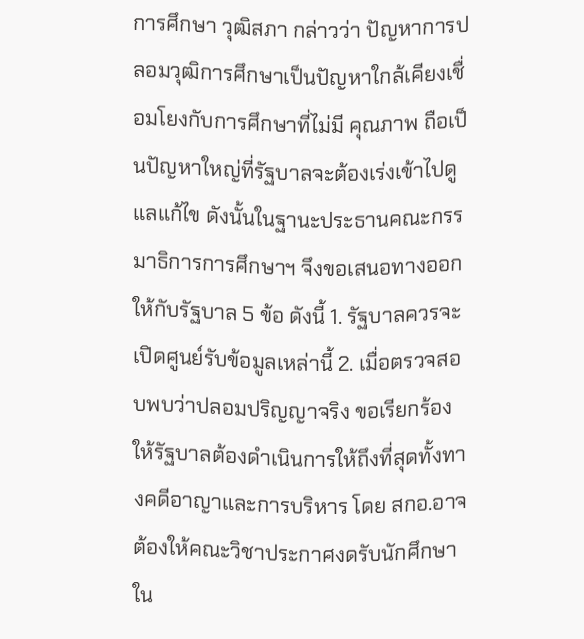การศึกษา วุฒิสภา กล่าวว่า ปัญหาการปลอมวุฒิการศึกษาเป็นปัญหาใกล้เคียงเชื่อมโยงกับการศึกษาที่ไม่มี คุณภาพ ถือเป็นปัญหาใหญ่ที่รัฐบาลจะต้องเร่งเข้าไปดูแลแก้ไข ดังนั้นในฐานะประธานคณะกรรมาธิการการศึกษาฯ จึงขอเสนอทางออกให้กับรัฐบาล 5 ข้อ ดังนี้ 1. รัฐบาลควรจะเปิดศูนย์รับข้อมูลเหล่านี้ 2. เมื่อตรวจสอบพบว่าปลอมปริญญาจริง ขอเรียกร้องให้รัฐบาลต้องดำเนินการให้ถึงที่สุดทั้งทางคดีอาญาและการบริหาร โดย สกอ.อาจต้องให้คณะวิชาประกาศงดรับนักศึกษาใน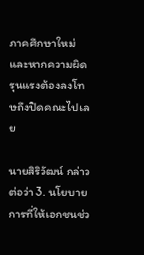ภาคศึกษาใหม่และหากความผิด รุนแรงต้องลงโทษถึงปิดคณะไปเลย

นายสิริวัฒน์ กล่าวต่อว่า 3. นโยบายการที่ให้เอกชนช่ว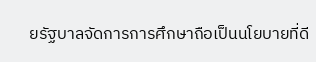ยรัฐบาลจัดการการศึกษาถือเป็นนโยบายที่ดี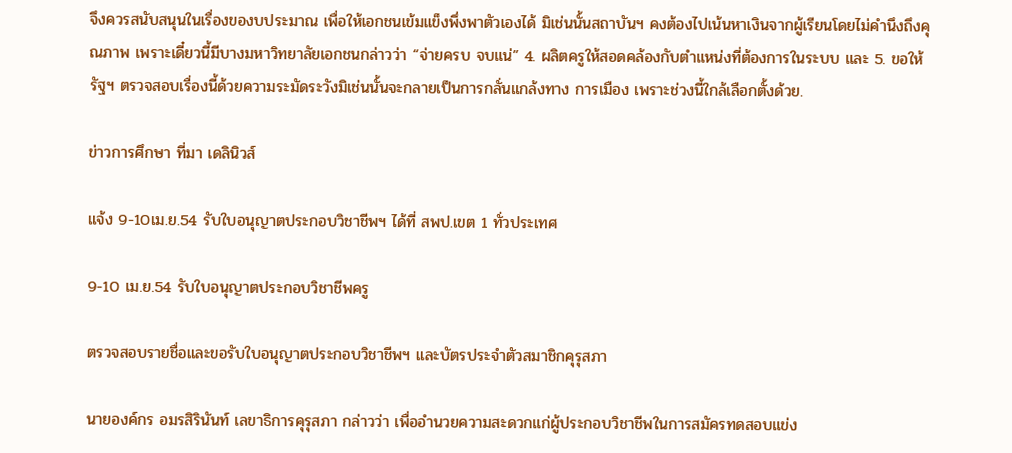จึงควรสนับสนุนในเรื่องของบประมาณ เพื่อให้เอกชนเข้มแข็งพึ่งพาตัวเองได้ มิเช่นนั้นสถาบันฯ คงต้องไปเน้นหาเงินจากผู้เรียนโดยไม่คำนึงถึงคุณภาพ เพราะเดี๋ยวนี้มีบางมหาวิทยาลัยเอกชนกล่าวว่า “จ่ายครบ จบแน่” 4. ผลิตครูให้สอดคล้องกับตำแหน่งที่ต้องการในระบบ และ 5. ขอให้รัฐฯ ตรวจสอบเรื่องนี้ด้วยความระมัดระวังมิเช่นนั้นจะกลายเป็นการกลั่นแกล้งทาง การเมือง เพราะช่วงนี้ใกล้เลือกตั้งด้วย.

ข่าวการศึกษา ที่มา เดลินิวส์

แจ้ง 9-10เม.ย.54 รับใบอนุญาตประกอบวิชาชีพฯ ได้ที่ สพป.เขต 1 ทั่วประเทศ

9-10 เม.ย.54 รับใบอนุญาตประกอบวิชาชีพครู

ตรวจสอบรายชื่อและขอรับใบอนุญาตประกอบวิชาชีพฯ และบัตรประจำตัวสมาชิกคุรุสภา

นายองค์กร อมรสิรินันท์ เลขาธิการคุรุสภา กล่าวว่า เพื่ออำนวยความสะดวกแก่ผู้ประกอบวิชาชีพในการสมัครทดสอบแข่ง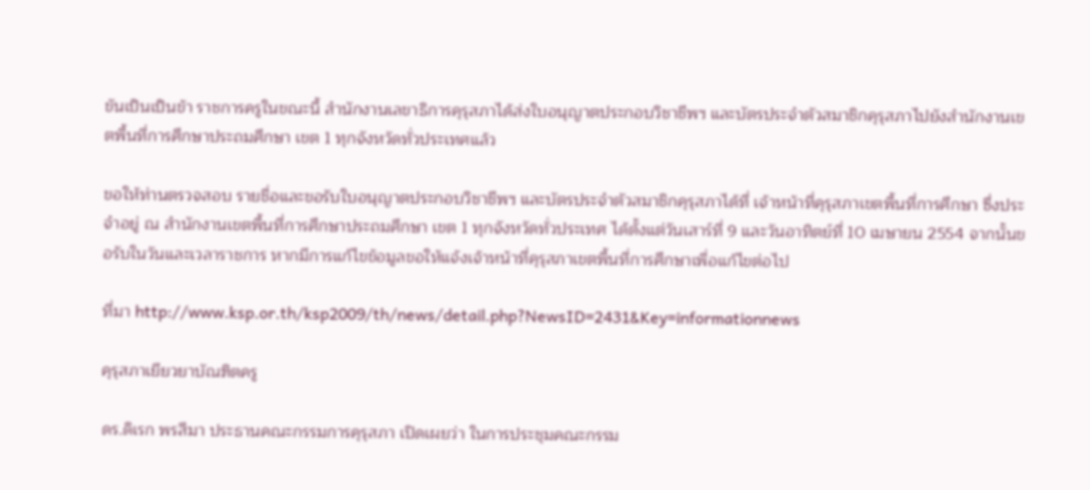ขันเป็นเป็นข้า ราชการครูในขณะนี้ สำนักงานเลขาธิการคุรุสภาได้ส่งใบอนุญาตประกอบวิชาชีพฯ และบัตรประจำตัวสมาชิกคุรุสภาไปยังสำนักงานเขตพื้นที่การศึกษาประถมศึกษา เขต 1 ทุกจังหวัดทั่วประเทศแล้ว

ขอให้ท่านตรวจสอบ รายชื่อและขอรับใบอนุญาตประกอบวิชาชีพฯ และบัตรประจำตัวสมาชิกคุรุสภาได้ที่ เจ้าหน้าที่คุรุสภาเขตพื้นที่การศึกษา ซึ่งประจำอยู่ ณ สำนักงานเขตพื้นที่การศึกษาประถมศึกษา เขต 1 ทุกจังหวัดทั่วประเทศ ได้ตั้งแต่วันเสาร์ที่ 9 และวันอาทิตย์ที่ 10 เมษายน 2554 จากนั้นขอรับในวันและเวลาราชการ หากมีการแก้ไขข้อมูลขอให้แจ้งเจ้าหน้าที่คุรุสภาเขตพื้นทื่การศึกษาเพื่อแก้ไขต่อไป

ที่มา http://www.ksp.or.th/ksp2009/th/news/detail.php?NewsID=2431&Key=informationnews

คุรุสภาเยียวยาบัณฑิตครู

ดร.ดิเรก พรสีมา ประธานคณะกรรมการคุรุสภา เปิดเผยว่า ในการประชุมคณะกรรม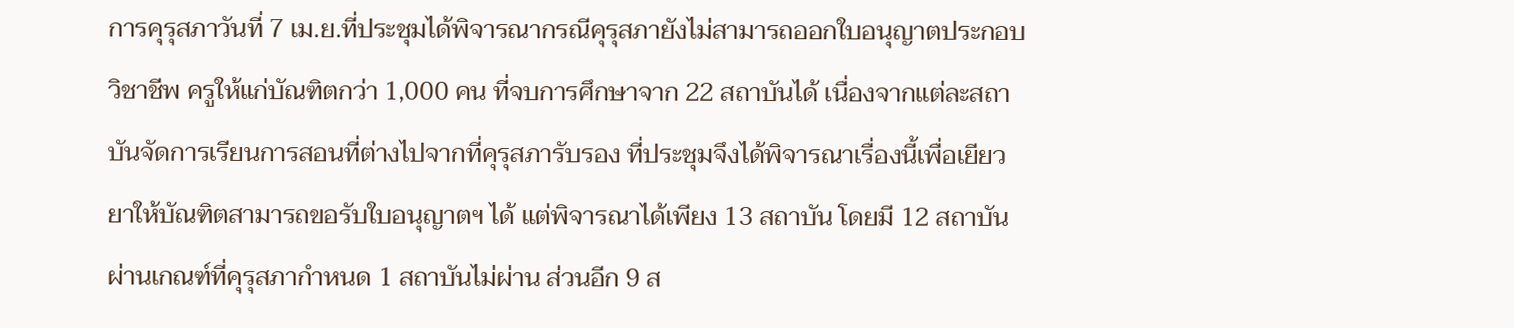การคุรุสภาวันที่ 7 เม.ย.ที่ประชุมได้พิจารณากรณีคุรุสภายังไม่สามารถออกใบอนุญาตประกอบวิชาชีพ ครูให้แก่บัณฑิตกว่า 1,000 คน ที่จบการศึกษาจาก 22 สถาบันได้ เนื่องจากแต่ละสถาบันจัดการเรียนการสอนที่ต่างไปจากที่คุรุสภารับรอง ที่ประชุมจึงได้พิจารณาเรื่องนี้เพื่อเยียวยาให้บัณฑิตสามารถขอรับใบอนุญาตฯ ได้ แต่พิจารณาได้เพียง 13 สถาบัน โดยมี 12 สถาบัน ผ่านเกณฑ์ที่คุรุสภากำหนด 1 สถาบันไม่ผ่าน ส่วนอีก 9 ส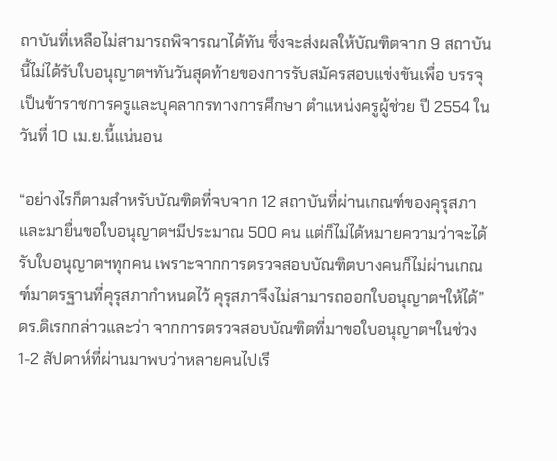ถาบันที่เหลือไม่สามารถพิจารณาได้ทัน ซึ่งจะส่งผลให้บัณฑิตจาก 9 สถาบันนี้ไม่ได้รับใบอนุญาตฯทันวันสุดท้ายของการรับสมัครสอบแข่งขันเพื่อ บรรจุเป็นข้าราชการครูและบุคลากรทางการศึกษา ตำแหน่งครูผู้ช่วย ปี 2554 ในวันที่ 10 เม.ย.นี้แน่นอน

“อย่างไรก็ตามสำหรับบัณฑิตที่จบจาก 12 สถาบันที่ผ่านเกณฑ์ของคุรุสภา และมายื่นขอใบอนุญาตฯมีประมาณ 500 คน แต่ก็ไม่ได้หมายความว่าจะได้รับใบอนุญาตฯทุกคน เพราะจากการตรวจสอบบัณฑิตบางคนก็ไม่ผ่านเกณฑ์มาตรฐานที่คุรุสภากำหนดไว้ คุรุสภาจึงไม่สามารถออกใบอนุญาตฯให้ได้” ดร.ดิเรกกล่าวและว่า จากการตรวจสอบบัณฑิตที่มาขอใบอนุญาตฯในช่วง 1-2 สัปดาห์ที่ผ่านมาพบว่าหลายคนไปเรี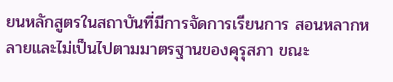ยนหลักสูตรในสถาบันที่มีการจัดการเรียนการ สอนหลากหลายและไม่เป็นไปตามมาตรฐานของคุรุสภา ขณะ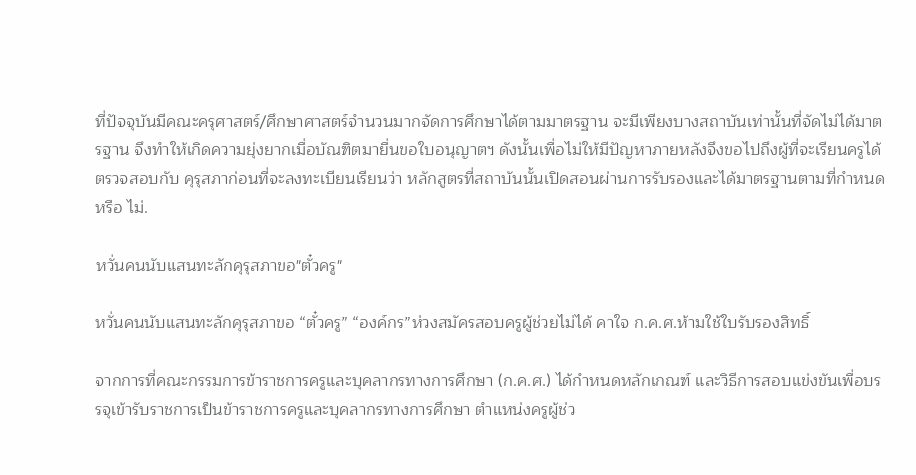ที่ปัจจุบันมีคณะครุศาสตร์/ศึกษาศาสตร์จำนวนมากจัดการศึกษาได้ตามมาตรฐาน จะมีเพียงบางสถาบันเท่านั้นที่จัดไม่ได้มาตรฐาน จึงทำให้เกิดความยุ่งยากเมื่อบัณฑิตมายื่นขอใบอนุญาตฯ ดังนั้นเพื่อไม่ให้มีปัญหาภายหลังจึงขอไปถึงผู้ที่จะเรียนครูได้ตรวจสอบกับ คุรุสภาก่อนที่จะลงทะเบียนเรียนว่า หลักสูตรที่สถาบันนั้นเปิดสอนผ่านการรับรองและได้มาตรฐานตามที่กำหนดหรือ ไม่.

หวั่นคนนับแสนทะลักคุรุสภาขอ"ตั๋วครู"

หวั่นคนนับแสนทะลักคุรุสภาขอ “ตั๋วครู” “องค์กร”ห่วงสมัครสอบครูผู้ช่วยไม่ได้ คาใจ ก.ค.ศ.ห้ามใช้ใบรับรองสิทธิ์

จากการที่คณะกรรมการข้าราชการครูและบุคลากรทางการศึกษา (ก.ค.ศ.) ได้กำหนดหลักเกณฑ์ และวิธีการสอบแข่งขันเพื่อบรรจุเข้ารับราชการเป็นข้าราชการครูและบุคลากรทางการศึกษา ตำแหน่งครูผู้ช่ว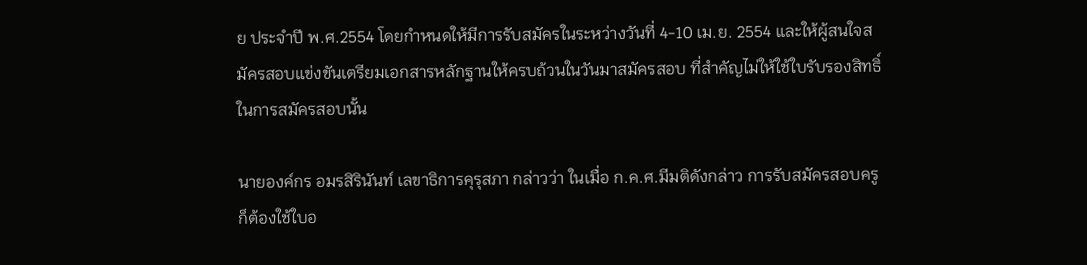ย ประจำปี พ.ศ.2554 โดยกำหนดให้มีการรับสมัครในระหว่างวันที่ 4-10 เม.ย. 2554 และให้ผู้สนใจสมัครสอบแข่งขันเตรียมเอกสารหลักฐานให้ครบถ้วนในวันมาสมัครสอบ ที่สำคัญไม่ให้ใช้ใบรับรองสิทธิ์ในการสมัครสอบนั้น

นายองค์กร อมรสิรินันท์ เลขาธิการคุรุสภา กล่าวว่า ในเมื่อ ก.ค.ศ.มีมติดังกล่าว การรับสมัครสอบครูก็ต้องใช้ใบอ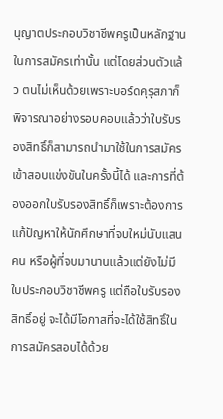นุญาตประกอบวิชาชีพครูเป็นหลักฐาน ในการสมัครเท่านั้น แต่โดยส่วนตัวแล้ว ตนไม่เห็นด้วยเพราะบอร์ดคุรุสภาก็พิจารณาอย่างรอบคอบแล้วว่าใบรับรองสิทธิ์ก็สามารถนำมาใช้ในการสมัครเข้าสอบแข่งขันในครั้งนี้ได้ และการที่ต้องออกใบรับรองสิทธิ์ก็เพราะต้องการแก้ปัญหาให้นักศึกษาที่จบใหม่นับแสนคน หรือผู้ที่จบมานานแล้วแต่ยังไม่มีใบประกอบวิชาชีพครู แต่ถือใบรับรองสิทธิ์อยู่ จะได้มีโอกาสที่จะได้ใช้สิทธิ์ในการสมัครสอบได้ด้วย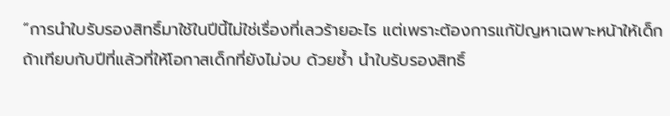“การนำใบรับรองสิทธิ์มาใช้ในปีนี้ไม่ใช่เรื่องที่เลวร้ายอะไร แต่เพราะต้องการแก้ปัญหาเฉพาะหน้าให้เด็ก ถ้าเทียบกับปีที่แล้วที่ให้โอกาสเด็กที่ยังไม่จบ ด้วยซ้ำ นำใบรับรองสิทธิ์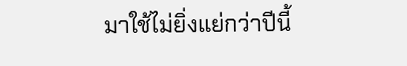มาใช้ไม่ยิ่งแย่กว่าปีนี้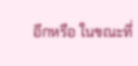อีกหรือ ในขณะที่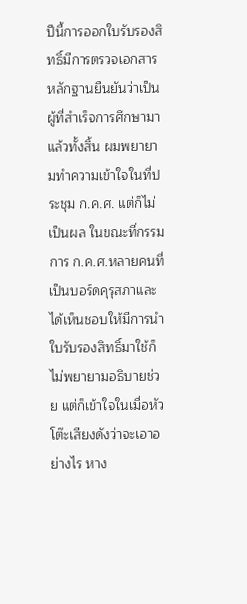ปีนี้การออกใบรับรองสิทธิ์มีการตรวจเอกสารหลักฐานยืนยันว่าเป็นผู้ที่สำเร็จการศึกษามาแล้วทั้งสิ้น ผมพยายามทำความเข้าใจในที่ประชุม ก.ค.ศ. แต่ก็ไม่เป็นผล ในขณะที่กรรมการ ก.ค.ศ.หลายคนที่เป็นบอร์ดคุรุสภาและได้เห็นชอบให้มีการนำใบรับรองสิทธิ์มาใช้ก็ไม่พยายามอธิบายช่วย แต่ก็เข้าใจในเมื่อหัวโต๊ะเสียงดังว่าจะเอาอย่างไร หาง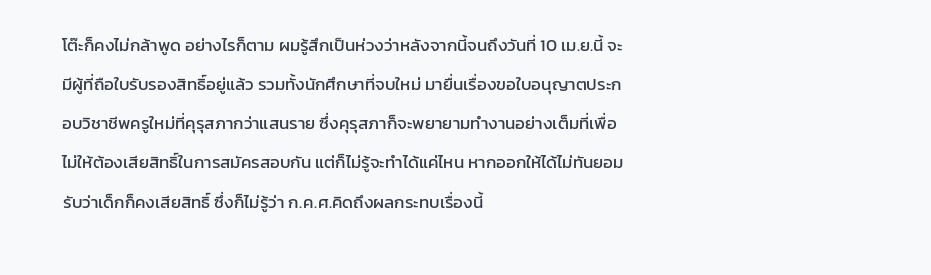โต๊ะก็คงไม่กล้าพูด อย่างไรก็ตาม ผมรู้สึกเป็นห่วงว่าหลังจากนี้จนถึงวันที่ 10 เม.ย.นี้ จะมีผู้ที่ถือใบรับรองสิทธิ์อยู่แล้ว รวมทั้งนักศึกษาที่จบใหม่ มายื่นเรื่องขอใบอนุญาตประกอบวิชาชีพครูใหม่ที่คุรุสภากว่าแสนราย ซึ่งคุรุสภาก็จะพยายามทำงานอย่างเต็มที่เพื่อไม่ให้ต้องเสียสิทธิ์ในการสมัครสอบกัน แต่ก็ไม่รู้จะทำได้แค่ไหน หากออกให้ได้ไม่ทันยอมรับว่าเด็กก็คงเสียสิทธิ์ ซึ่งก็ไม่รู้ว่า ก.ค.ศ.คิดถึงผลกระทบเรื่องนี้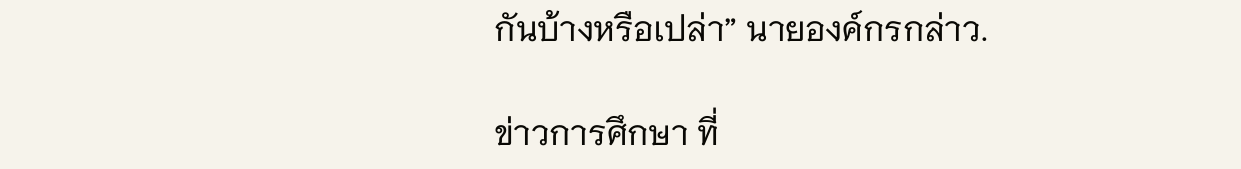กันบ้างหรือเปล่า” นายองค์กรกล่าว.

ข่าวการศึกษา ที่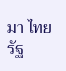มา ไทยรัฐ